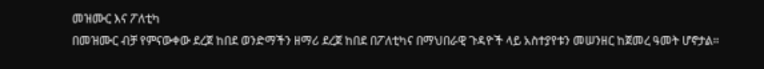መዝሙር እና ፖለቲካ
በመዝሙር ብቻ የምናውቀው ደረጀ ከበደ ወንድማችን ዘማሪ ደረጀ ከበደ በፖለቲካና በማህበራዊ ጉዳዮች ላይ አስተያየቱን መሠንዘር ከጀመረ ዓመት ሆኖታል።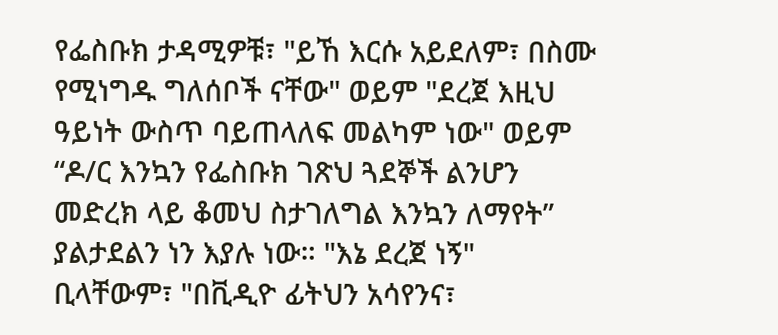የፌስቡክ ታዳሚዎቹ፣ "ይኸ እርሱ አይደለም፣ በስሙ የሚነግዱ ግለሰቦች ናቸው" ወይም "ደረጀ እዚህ ዓይነት ውስጥ ባይጠላለፍ መልካም ነው" ወይም “ዶ/ር እንኳን የፌስቡክ ገጽህ ጓደኞች ልንሆን መድረክ ላይ ቆመህ ስታገለግል እንኳን ለማየት” ያልታደልን ነን እያሉ ነው። "እኔ ደረጀ ነኝ" ቢላቸውም፣ "በቪዲዮ ፊትህን አሳየንና፣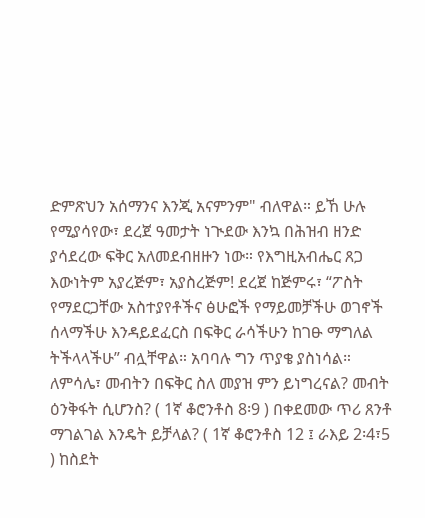ድምጽህን አሰማንና እንጂ አናምንም" ብለዋል። ይኸ ሁሉ የሚያሳየው፣ ደረጀ ዓመታት ነጒደው እንኳ በሕዝብ ዘንድ ያሳደረው ፍቅር አለመደብዘዙን ነው። የእግዚአብሔር ጸጋ እውነትም አያረጅም፣ አያስረጅም! ደረጀ ከጅምሩ፣ “ፖስት የማደርጋቸው አስተያየቶችና ፅሁፎች የማይመቻችሁ ወገኖች ሰላማችሁ እንዳይደፈርስ በፍቅር ራሳችሁን ከገፁ ማግለል ትችላላችሁ” ብሏቸዋል። አባባሉ ግን ጥያቄ ያስነሳል። ለምሳሌ፣ መብትን በፍቅር ስለ መያዝ ምን ይነግረናል? መብት ዕንቅፋት ሲሆንስ? ( 1ኛ ቆሮንቶስ 8፡9 ) በቀደመው ጥሪ ጸንቶ ማገልገል እንዴት ይቻላል? ( 1ኛ ቆሮንቶስ 12 ፤ ራእይ 2፡4፣5 ) ከስደት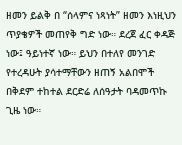ዘመን ይልቅ በ “ሰላምና ነጻነት” ዘመን እነዚህን ጥያቄዎች መጠየቅ ግድ ነው። ደረጀ ፈር ቀዳጅ ነው፤ ዓይነተኛ ነው። ይህን በተለየ መንገድ የተረዳሁት ያሳተማቸውን ዘጠኝ አልበሞች በቅደም ተከተል ደርድሬ ለሰዓታት ባዳመጥኩ ጊዜ ነው።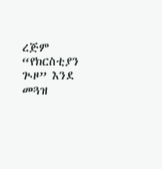ረጅም “የክርስቲያን ጒዞ” እንደ መጓዝ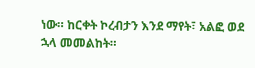ነው። ከርቀት ኮረብታን እንደ ማየት፣ አልፎ ወደ ኋላ መመልከት።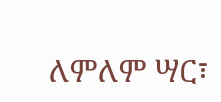ለምለም ሣር፣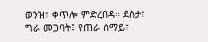ወንዝ፣ ቀጥሎ ምድረበዳ። ደስታ፣ ግራ መጋባት፤ የጠራ ሰማይ፣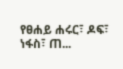የፀሐይ ሐሩር፣ ዶፍ፣ ነፋስ፣ ጠ...